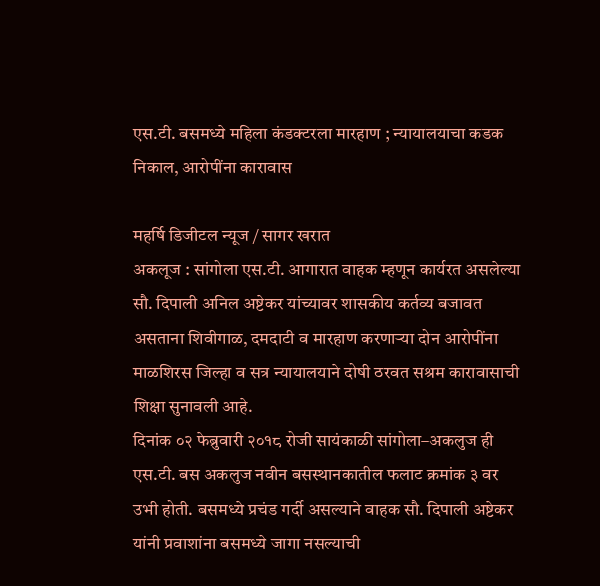एस.टी. बसमध्ये महिला कंडक्टरला मारहाण ; न्यायालयाचा कडक निकाल, आरोपींना कारावास

महर्षि डिजीटल न्यूज / सागर खरात
अकलूज : सांगोला एस.टी. आगारात वाहक म्हणून कार्यरत असलेल्या सौ. दिपाली अनिल अष्टेकर यांच्यावर शासकीय कर्तव्य बजावत असताना शिवीगाळ, दमदाटी व मारहाण करणाऱ्या दोन आरोपींना माळशिरस जिल्हा व सत्र न्यायालयाने दोषी ठरवत सश्रम कारावासाची शिक्षा सुनावली आहे.
दिनांक ०२ फेब्रुवारी २०१८ रोजी सायंकाळी सांगोला–अकलुज ही एस.टी. बस अकलुज नवीन बसस्थानकातील फलाट क्रमांक ३ वर उभी होती. बसमध्ये प्रचंड गर्दी असल्याने वाहक सौ. दिपाली अष्टेकर यांनी प्रवाशांना बसमध्ये जागा नसल्याची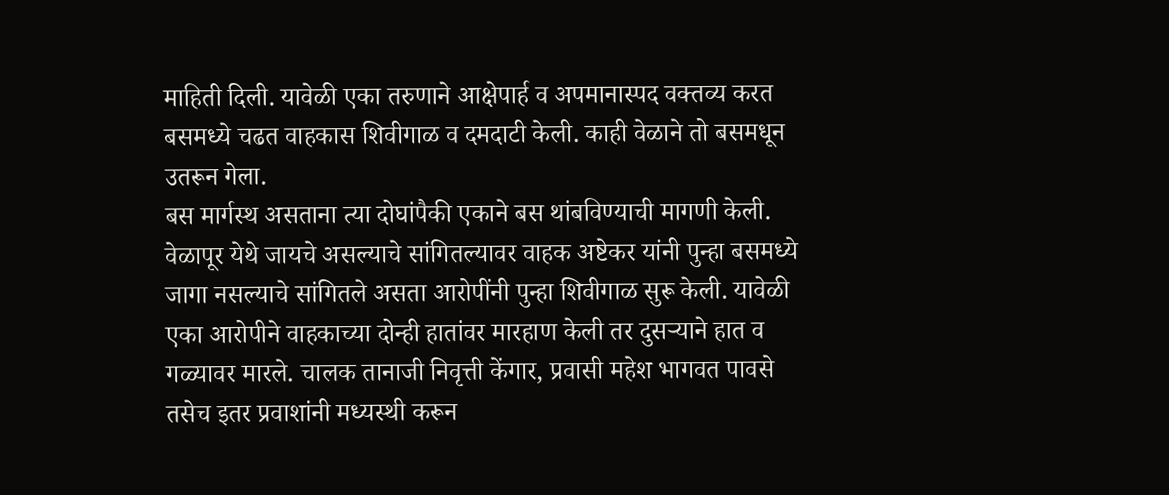माहिती दिली. यावेळी एका तरुणाने आक्षेपार्ह व अपमानास्पद वक्तव्य करत बसमध्ये चढत वाहकास शिवीगाळ व दमदाटी केली. काही वेळाने तो बसमधून उतरून गेला.
बस मार्गस्थ असताना त्या दोघांपैकी एकाने बस थांबविण्याची मागणी केली. वेळापूर येथे जायचे असल्याचे सांगितल्यावर वाहक अष्टेकर यांनी पुन्हा बसमध्ये जागा नसल्याचे सांगितले असता आरोपींनी पुन्हा शिवीगाळ सुरू केली. यावेळी एका आरोपीने वाहकाच्या दोन्ही हातांवर मारहाण केली तर दुसऱ्याने हात व गळ्यावर मारले. चालक तानाजी निवृत्ती केंगार, प्रवासी महेश भागवत पावसे तसेच इतर प्रवाशांनी मध्यस्थी करून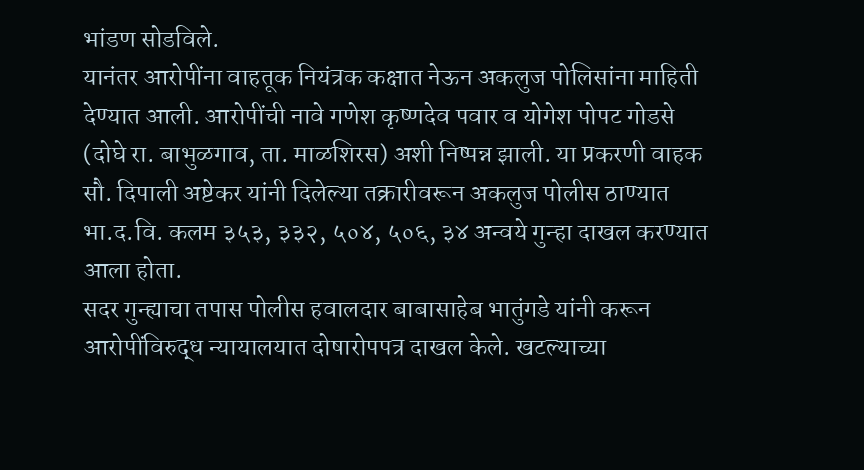भांडण सोडविले.
यानंतर आरोपींना वाहतूक नियंत्रक कक्षात नेऊन अकलुज पोलिसांना माहिती देण्यात आली. आरोपींची नावे गणेश कृष्णदेव पवार व योगेश पोपट गोडसे (दोघे रा. बाभुळगाव, ता. माळशिरस) अशी निष्पन्न झाली. या प्रकरणी वाहक सौ. दिपाली अष्टेकर यांनी दिलेल्या तक्रारीवरून अकलुज पोलीस ठाण्यात भा.द.वि. कलम ३५३, ३३२, ५०४, ५०६, ३४ अन्वये गुन्हा दाखल करण्यात आला होता.
सदर गुन्ह्याचा तपास पोलीस हवालदार बाबासाहेब भातुंगडे यांनी करून आरोपींविरुद्ध न्यायालयात दोषारोपपत्र दाखल केले. खटल्याच्या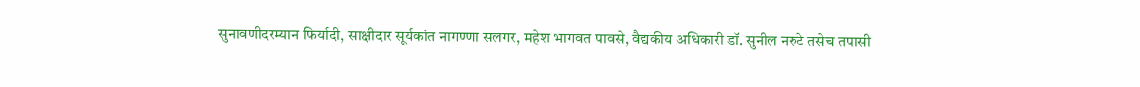सुनावणीदरम्यान फिर्यादी, साक्षीदार सूर्यकांत नागण्णा सलगर, महेश भागवत पावसे, वैद्यकीय अधिकारी डॉ. सुनील नरुटे तसेच तपासी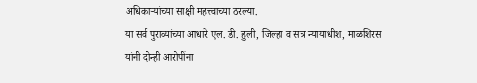अधिकाऱ्यांच्या साक्षी महत्त्वाच्या ठरल्या.
या सर्व पुराव्यांच्या आधारे एल. डी. हुली, जिल्हा व सत्र न्यायाधीश, माळशिरस यांनी दोन्ही आरोपींना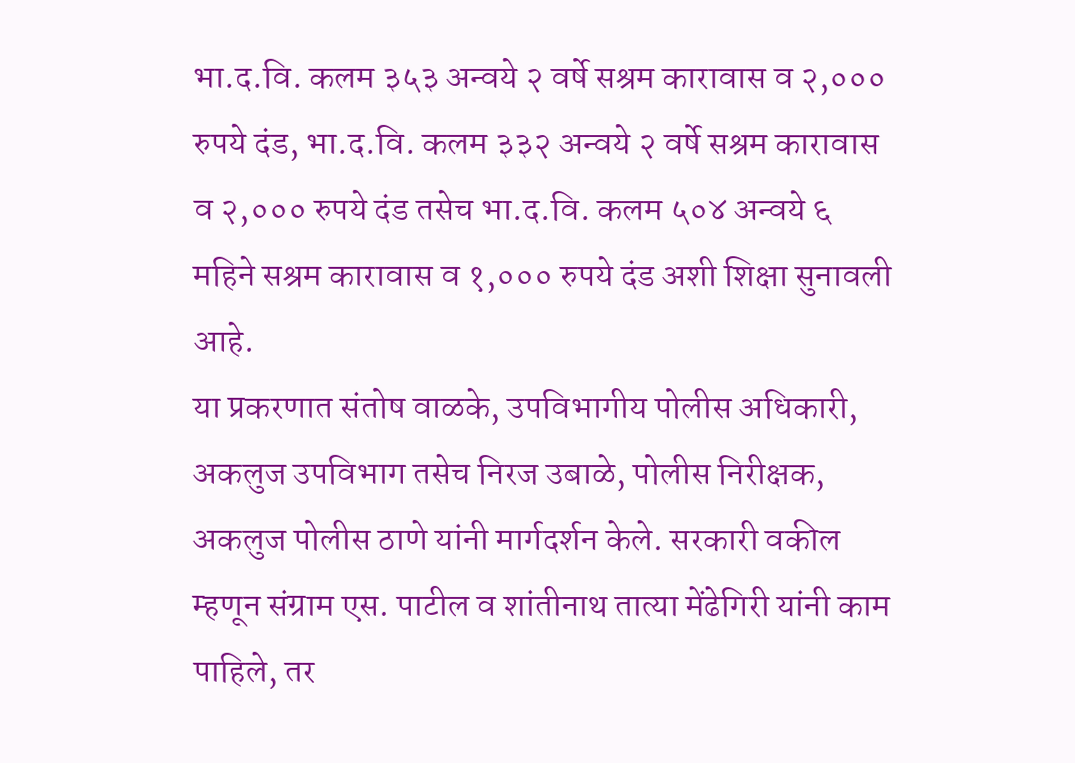भा.द.वि. कलम ३५३ अन्वये २ वर्षे सश्रम कारावास व २,००० रुपये दंड, भा.द.वि. कलम ३३२ अन्वये २ वर्षे सश्रम कारावास व २,००० रुपये दंड तसेच भा.द.वि. कलम ५०४ अन्वये ६ महिने सश्रम कारावास व १,००० रुपये दंड अशी शिक्षा सुनावली आहे.
या प्रकरणात संतोष वाळके, उपविभागीय पोलीस अधिकारी, अकलुज उपविभाग तसेच निरज उबाळे, पोलीस निरीक्षक, अकलुज पोलीस ठाणे यांनी मार्गदर्शन केले. सरकारी वकील म्हणून संग्राम एस. पाटील व शांतीनाथ तात्या मेंढेगिरी यांनी काम पाहिले, तर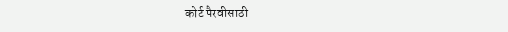कोर्ट पैरवीसाठी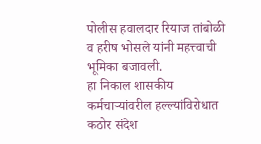पोलीस हवालदार रियाज तांबोळी व हरीष भोसले यांनी महत्त्वाची भूमिका बजावली.
हा निकाल शासकीय कर्मचाऱ्यांवरील हल्ल्यांविरोधात कठोर संदेश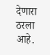देणारा ठरला आहे.